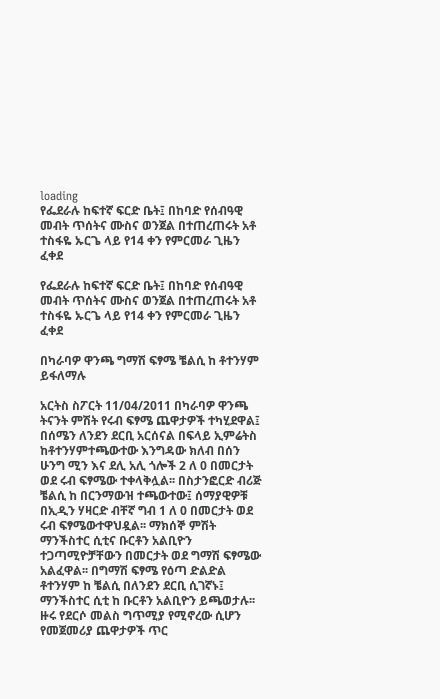loading
የፌደራሉ ከፍተኛ ፍርድ ቤት፤ በከባድ የሰብዓዊ መብት ጥሰትና ሙስና ወንጀል በተጠረጠሩት አቶ ተስፋዬ ኡርጌ ላይ የ14 ቀን የምርመራ ጊዜን ፈቀደ

የፌደራሉ ከፍተኛ ፍርድ ቤት፤ በከባድ የሰብዓዊ መብት ጥሰትና ሙስና ወንጀል በተጠረጠሩት አቶ ተስፋዬ ኡርጌ ላይ የ14 ቀን የምርመራ ጊዜን ፈቀደ

በካራባዎ ዋንጫ ግማሽ ፍፃሜ ቼልሲ ከ ቶተንሃም ይፋለማሉ

አርትስ ስፖርት 11/04/2011 በካራባዎ ዋንጫ ትናንት ምሽት የሩብ ፍፃሜ ጨዋታዎች ተካሂደዋል፤ በሰሜን ለንደን ደርቢ አርሰናል በፍላይ ኢምሬትስ ከቶተንሃምተጫውተው እንግዳው ክለብ በሰን ሁንግ ሚን እና ደሊ አሊ ጎሎች 2 ለ 0 በመርታት ወደ ሩብ ፍፃሜው ተቀላቅሏል፡፡ በስታንፎርድ ብሪጅ ቼልሲ ከ በርንማውዝ ተጫውተው፤ ሰማያዊዎቹ በኢዲን ሃዛርድ ብቸኛ ግብ 1 ለ 0 በመርታት ወደ ሩብ ፍፃሜውተዋህዷል፡፡ ማክሰኞ ምሽት ማንችስተር ሲቲና ቡርቶን አልቢዮን ተጋጣሚዮቻቸውን በመርታት ወደ ግማሽ ፍፃሜው አልፈዋል፡፡ በግማሽ ፍፃሜ የዕጣ ድልድል ቶተንሃም ከ ቼልሲ በለንደን ደርቢ ሲገኛኑ፤ ማንችስተር ሲቲ ከ ቡርቶን አልቢዮን ይጫወታሉ፡፡ ዙሩ የደርሶ መልስ ግጥሚያ የሚኖረው ሲሆን የመጀመሪያ ጨዋታዎች ጥር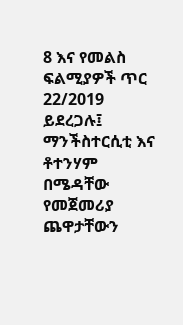8 እና የመልስ ፍልሚያዎች ጥር 22/2019 ይደረጋሉ፤ ማንችስተርሲቲ እና ቶተንሃም በሜዳቸው የመጀመሪያ ጨዋታቸውን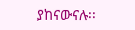ያከናውናሉ፡፡